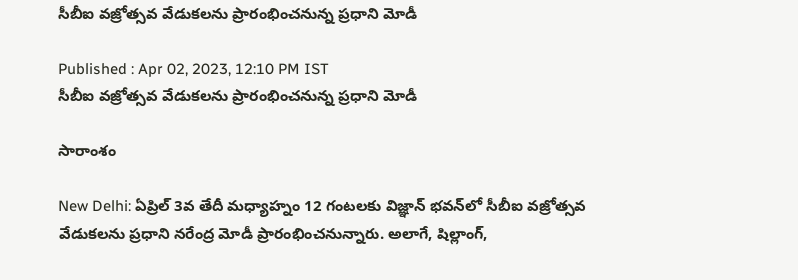సీబీఐ వజ్రోత్సవ వేడుకలను ప్రారంభించ‌నున్న ప్ర‌ధాని మోడీ

Published : Apr 02, 2023, 12:10 PM IST
సీబీఐ వజ్రోత్సవ వేడుకలను ప్రారంభించ‌నున్న ప్ర‌ధాని మోడీ

సారాంశం

New Delhi: ఏప్రిల్ 3వ తేదీ మధ్యాహ్నం 12 గంటలకు విజ్ఞాన్ భవన్‌లో సీబీఐ వజ్రోత్సవ వేడుకలను ప్రధాని నరేంద్ర మోడీ ప్రారంభించనున్నారు. అలాగే, షిల్లాంగ్,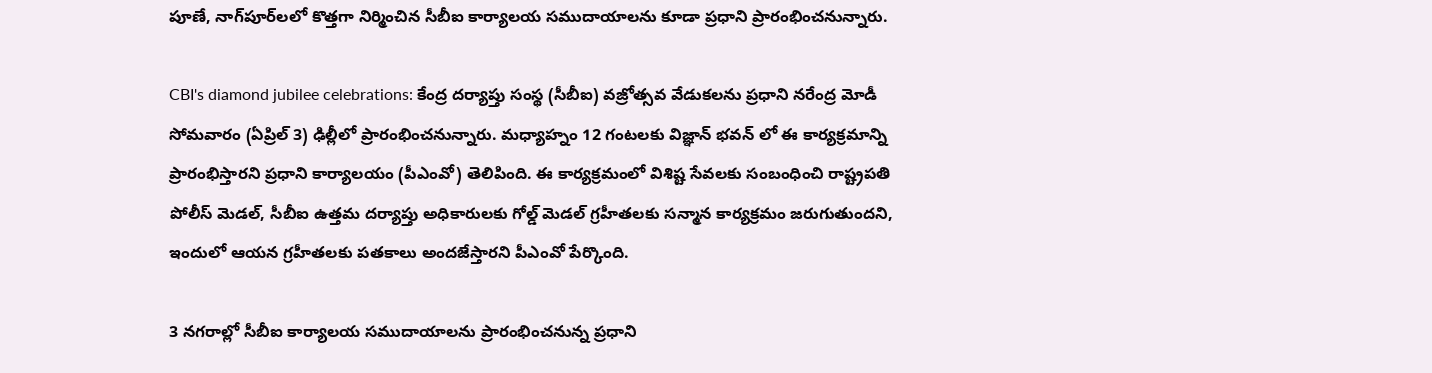పూణే, నాగ్‌పూర్‌లలో కొత్తగా నిర్మించిన సీబీఐ కార్యాలయ సముదాయాలను కూడా ప్రధాని ప్రారంభించనున్నారు.

CBI's diamond jubilee celebrations: కేంద్ర దర్యాప్తు సంస్థ (సీబీఐ) వజ్రోత్సవ వేడుక‌ల‌ను ప్రధాని నరేంద్ర మోడీ సోమవారం (ఏప్రిల్ 3) ఢిల్లీలో ప్రారంభించనున్నారు. మధ్యాహ్నం 12 గంటలకు విజ్ఞాన్ భవన్ లో ఈ కార్యక్రమాన్ని ప్రారంభిస్తారని ప్రధాని కార్యాలయం (పీఎంవో) తెలిపింది. ఈ కార్యక్రమంలో విశిష్ట సేవల‌కు సంబంధించి రాష్ట్రపతి పోలీస్ మెడల్, సీబీఐ ఉత్తమ దర్యాప్తు అధికారులకు గోల్డ్ మెడల్ గ్రహీతలకు సన్మాన కార్యక్రమం జరుగుతుందని, ఇందులో ఆయన గ్రహీతలకు పతకాలు అందజేస్తారని పీఎంవో పేర్కొంది.

3 నగరాల్లో సీబీఐ కార్యాలయ సముదాయాలను ప్రారంభించనున్న ప్రధాని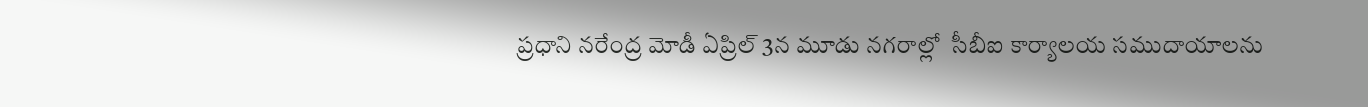ప్ర‌ధాని న‌రేంద్ర మోడీ ఏప్రిల్ 3న మూడు నగరాల్లో  సీబీఐ కార్యాలయ సముదాయాలను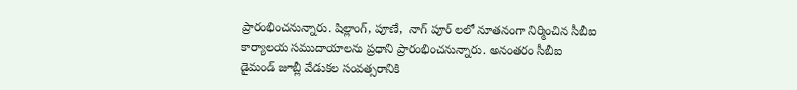ప్రారంభించనున్నారు. షిల్లాంగ్, పూణే,  నాగ్ పూర్ లలో నూతనంగా నిర్మించిన సీబీఐ కార్యాలయ సముదాయాలను ప్రధాని ప్రారంభించనున్నారు. అనంతరం సీబీఐ డైమండ్ జూబ్లీ వేడుకల సంవత్సరానికి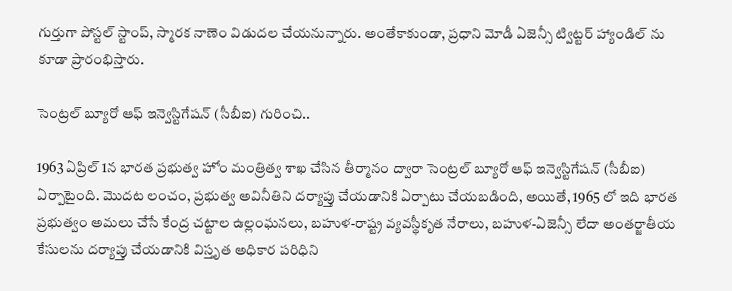గుర్తుగా పోస్టల్ స్టాంప్, స్మారక నాణెం విడుదల చేయనున్నారు. అంతేకాకుండా, ప్రధాని మోడీ ఏజెన్సీ ట్విట్టర్ హ్యాండిల్ ను కూడా ప్రారంభిస్తారు.

సెంట్రల్ బ్యూరో ఆఫ్ ఇన్వెస్టిగేషన్ (సీబీఐ) గురించి..

1963 ఏప్రిల్ 1న భారత ప్రభుత్వ హోం మంత్రిత్వ శాఖ చేసిన తీర్మానం ద్వారా సెంట్రల్ బ్యూరో ఆఫ్ ఇన్వెస్టిగేషన్ (సీబీఐ)  ఏర్పాటైంది. మొదట లంచం, ప్రభుత్వ అవినీతిని దర్యాప్తు చేయడానికి ఏర్పాటు చేయబడింది, అయితే, 1965 లో ఇది భారత ప్రభుత్వం అమలు చేసే కేంద్ర చట్టాల ఉల్లంఘనలు, బహుళ-రాష్ట్ర వ్యవస్థీకృత నేరాలు, బహుళ-ఏజెన్సీ లేదా అంతర్జాతీయ కేసులను దర్యాప్తు చేయడానికి విస్తృత అధికార పరిధిని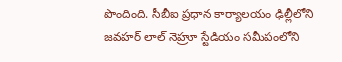పొందింది. సీబీఐ ప్రధాన కార్యాలయం ఢిల్లీలోని జవహర్ లాల్ నెహ్రూ స్టేడియం సమీపంలోని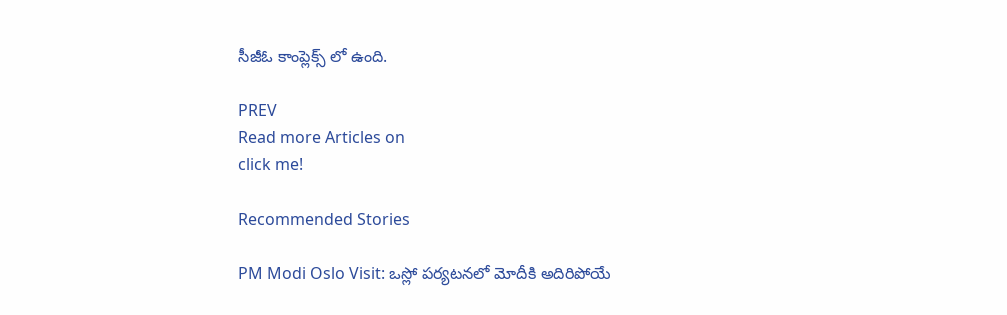సీజీఓ కాంప్లెక్స్ లో ఉంది.

PREV
Read more Articles on
click me!

Recommended Stories

PM Modi Oslo Visit: ఒస్లో పర్యటనలో మోదీకి అదిరిపోయే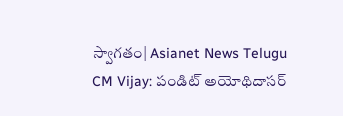స్వాగతం| Asianet News Telugu
CM Vijay: పండిట్ అయోథిదాసర్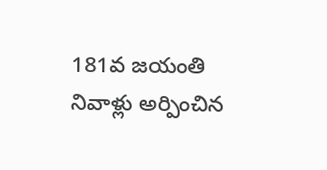181వ జయంతి నివాళ్లు అర్పించిన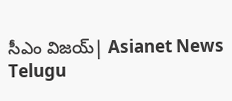సీఎం విజయ్| Asianet News Telugu